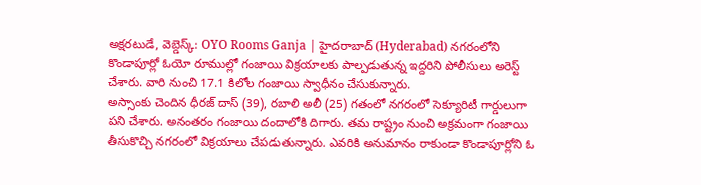అక్షరటుడే, వెబ్డెస్క్: OYO Rooms Ganja | హైదరాబాద్ (Hyderabad) నగరంలోని కొండాపూర్లో ఓయో రూముల్లో గంజాయి విక్రయాలకు పాల్పడుతున్న ఇద్దరిని పోలీసులు అరెస్ట్ చేశారు. వారి నుంచి 17.1 కిలోల గంజాయి స్వాధీనం చేసుకున్నారు.
అస్సాంకు చెందిన ధీరజ్ దాస్ (39), రబాలి అలీ (25) గతంలో నగరంలో సెక్యూరిటీ గార్డులుగా పని చేశారు. అనంతరం గంజాయి దందాలోకి దిగారు. తమ రాష్ట్రం నుంచి అక్రమంగా గంజాయి తీసుకొచ్చి నగరంలో విక్రయాలు చేపడుతున్నారు. ఎవరికి అనుమానం రాకుండా కొండాపూర్లోని ఓ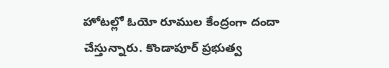హోటల్లో ఓయో రూముల కేంద్రంగా దందా చేస్తున్నారు. కొండాపూర్ ప్రభుత్వ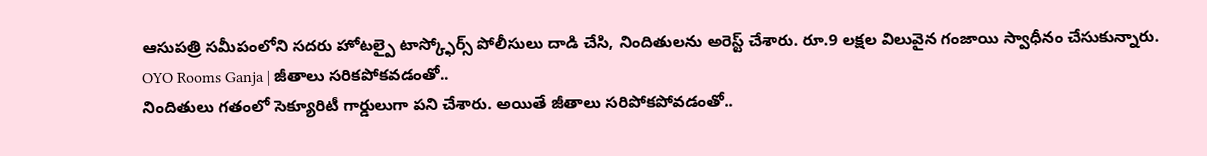ఆసుపత్రి సమీపంలోని సదరు హోటల్పై టాస్క్ఫోర్స్ పోలీసులు దాడి చేసి, నిందితులను అరెస్ట్ చేశారు. రూ.9 లక్షల విలువైన గంజాయి స్వాధీనం చేసుకున్నారు.
OYO Rooms Ganja | జీతాలు సరికపోకవడంతో..
నిందితులు గతంలో సెక్యూరిటీ గార్డులుగా పని చేశారు. అయితే జీతాలు సరిపోకపోవడంతో..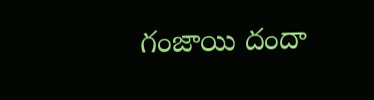గంజాయి దందా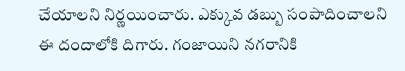చేయాలని నిర్ణయించారు. ఎక్కువ డబ్బు సంపాదించాలని ఈ దందాలోకి దిగారు. గంజాయిని నగరానికి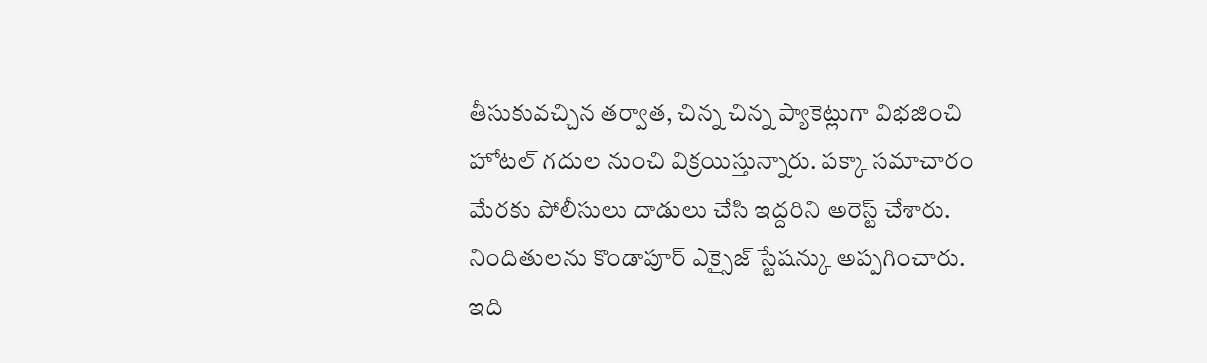తీసుకువచ్చిన తర్వాత, చిన్న చిన్న ప్యాకెట్లుగా విభజించి హోటల్ గదుల నుంచి విక్రయిస్తున్నారు. పక్కా సమాచారం మేరకు పోలీసులు దాడులు చేసి ఇద్దరిని అరెస్ట్ చేశారు. నిందితులను కొండాపూర్ ఎక్సైజ్ స్టేషన్కు అప్పగించారు.
ఇది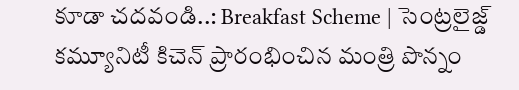కూడా చదవండి..: Breakfast Scheme | సెంట్రలైజ్డ్ కమ్యూనిటీ కిచెన్ ప్రారంభించిన మంత్రి పొన్నం